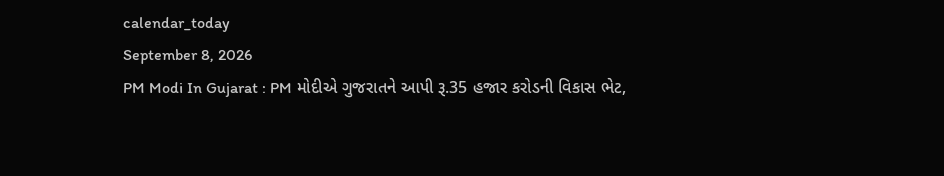calendar_today
September 8, 2026
PM Modi In Gujarat : PM મોદીએ ગુજરાતને આપી રૂ.35 હજાર કરોડની વિકાસ ભેટ,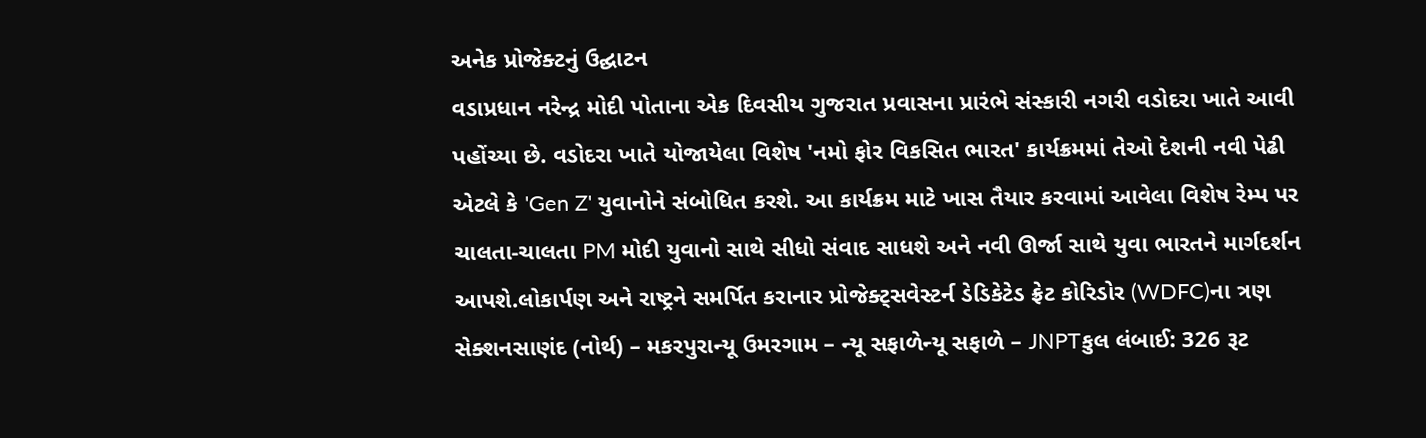અનેક પ્રોજેક્ટનું ઉદ્ઘાટન
વડાપ્રધાન નરેન્દ્ર મોદી પોતાના એક દિવસીય ગુજરાત પ્રવાસના પ્રારંભે સંસ્કારી નગરી વડોદરા ખાતે આવી પહોંચ્યા છે. વડોદરા ખાતે યોજાયેલા વિશેષ 'નમો ફોર વિકસિત ભારત' કાર્યક્રમમાં તેઓ દેશની નવી પેઢી એટલે કે 'Gen Z' યુવાનોને સંબોધિત કરશે. આ કાર્યક્રમ માટે ખાસ તૈયાર કરવામાં આવેલા વિશેષ રેમ્પ પર ચાલતા-ચાલતા PM મોદી યુવાનો સાથે સીધો સંવાદ સાધશે અને નવી ઊર્જા સાથે યુવા ભારતને માર્ગદર્શન આપશે.લોકાર્પણ અને રાષ્ટ્રને સમર્પિત કરાનાર પ્રોજેક્ટ્સવેસ્ટર્ન ડેડિકેટેડ ફ્રેટ કોરિડોર (WDFC)ના ત્રણ સેક્શનસાણંદ (નોર્થ) – મકરપુરાન્યૂ ઉમરગામ – ન્યૂ સફાળેન્યૂ સફાળે – JNPTકુલ લંબાઈ: 326 રૂટ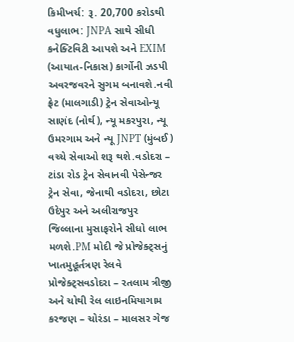કિમીખર્ચ: રૂ. 20,700 કરોડથી વધુલાભ: JNPA સાથે સીધી કનેક્ટિવિટી આપશે અને EXIM (આયાત-નિકાસ) કાર્ગોની ઝડપી અવરજવરને સુગમ બનાવશે.નવી ફ્રેટ (માલગાડી) ટ્રેન સેવાઓન્યૂ સાણંદ (નોર્થ), ન્યૂ મકરપુરા, ન્યૂ ઉમરગામ અને ન્યૂ JNPT (મુંબઈ) વચ્ચે સેવાઓ શરૂ થશે.વડોદરા – ટાંડા રોડ ટ્રેન સેવાનવી પેસેન્જર ટ્રેન સેવા, જેનાથી વડોદરા, છોટા ઉદેપુર અને અલીરાજપુર જિલ્લાના મુસાફરોને સીધો લાભ મળશે.PM મોદી જે પ્રોજેક્ટ્સનું ખાતમુહૂર્તત્રણ રેલવે પ્રોજેક્ટ્સવડોદરા – રતલામ ત્રીજી અને ચોથી રેલ લાઇનમિયાગામ કરજણ – ચોરંડા – માલસર ગેજ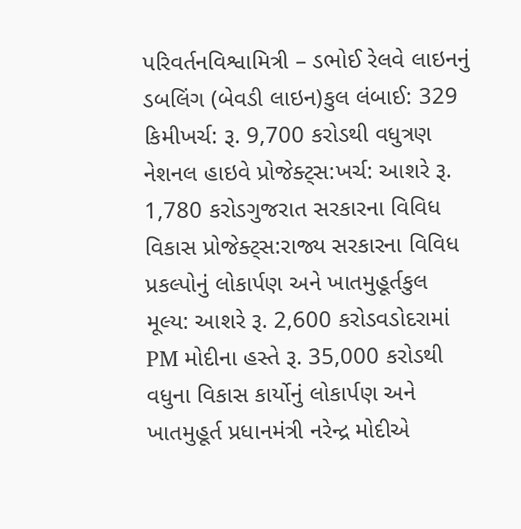પરિવર્તનવિશ્વામિત્રી – ડભોઈ રેલવે લાઇનનું ડબલિંગ (બેવડી લાઇન)કુલ લંબાઈ: 329 કિમીખર્ચ: રૂ. 9,700 કરોડથી વધુત્રણ નેશનલ હાઇવે પ્રોજેક્ટ્સ:ખર્ચ: આશરે રૂ. 1,780 કરોડગુજરાત સરકારના વિવિધ વિકાસ પ્રોજેક્ટ્સ:રાજ્ય સરકારના વિવિધ પ્રકલ્પોનું લોકાર્પણ અને ખાતમુહૂર્તકુલ મૂલ્ય: આશરે રૂ. 2,600 કરોડવડોદરામાં PM મોદીના હસ્તે રૂ. 35,000 કરોડથી વધુના વિકાસ કાર્યોનું લોકાર્પણ અને ખાતમુહૂર્ત પ્રધાનમંત્રી નરેન્દ્ર મોદીએ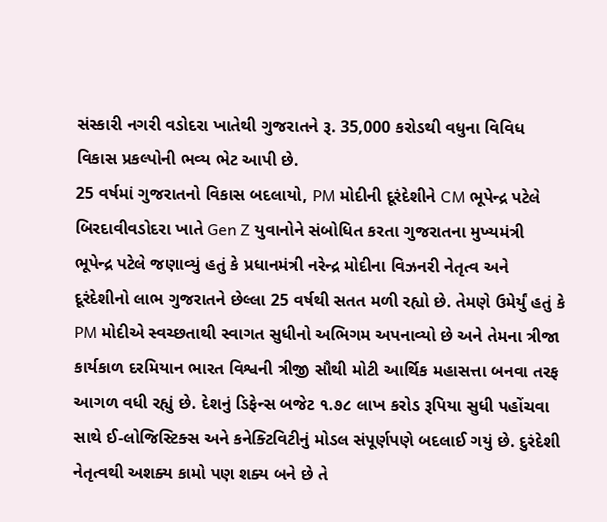સંસ્કારી નગરી વડોદરા ખાતેથી ગુજરાતને રૂ. 35,000 કરોડથી વધુના વિવિધ વિકાસ પ્રકલ્પોની ભવ્ય ભેટ આપી છે.
25 વર્ષમાં ગુજરાતનો વિકાસ બદલાયો, PM મોદીની દૂરંદેશીને CM ભૂપેન્દ્ર પટેલે બિરદાવીવડોદરા ખાતે Gen Z યુવાનોને સંબોધિત કરતા ગુજરાતના મુખ્યમંત્રી ભૂપેન્દ્ર પટેલે જણાવ્યું હતું કે પ્રધાનમંત્રી નરેન્દ્ર મોદીના વિઝનરી નેતૃત્વ અને દૂરંદેશીનો લાભ ગુજરાતને છેલ્લા 25 વર્ષથી સતત મળી રહ્યો છે. તેમણે ઉમેર્યું હતું કે PM મોદીએ સ્વચ્છતાથી સ્વાગત સુધીનો અભિગમ અપનાવ્યો છે અને તેમના ત્રીજા કાર્યકાળ દરમિયાન ભારત વિશ્વની ત્રીજી સૌથી મોટી આર્થિક મહાસત્તા બનવા તરફ આગળ વધી રહ્યું છે. દેશનું ડિફેન્સ બજેટ ૧.૭૮ લાખ કરોડ રૂપિયા સુધી પહોંચવા સાથે ઈ-લોજિસ્ટિક્સ અને કનેક્ટિવિટીનું મોડલ સંપૂર્ણપણે બદલાઈ ગયું છે. દુરંદેશી નેતૃત્વથી અશક્ય કામો પણ શક્ય બને છે તે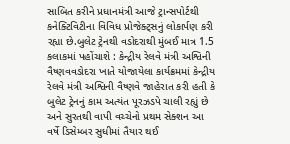સાબિત કરીને પ્રધાનમંત્રી આજે ટ્રાન્સપોર્ટથી કનેક્ટિવિટીના વિવિધ પ્રોજેક્ટ્સનું લોકાર્પણ કરી રહ્યા છે.બુલેટ ટ્રેનથી વડોદરાથી મુંબઈ માત્ર 1.5 કલાકમાં પહોંચાશે : કેન્દ્રીય રેલવે મંત્રી અશ્વિની વૈષ્ણવવડોદરા ખાતે યોજાયેલા કાર્યક્રમમાં કેન્દ્રીય રેલવે મંત્રી અશ્વિની વૈષ્ણવે જાહેરાત કરી હતી કે બુલેટ ટ્રેનનું કામ અત્યંત પૂરઝડપે ચાલી રહ્યું છે અને સુરતથી વાપી વચ્ચેનો પ્રથમ સેક્શન આ વર્ષે ડિસેમ્બર સુધીમાં તૈયાર થઈ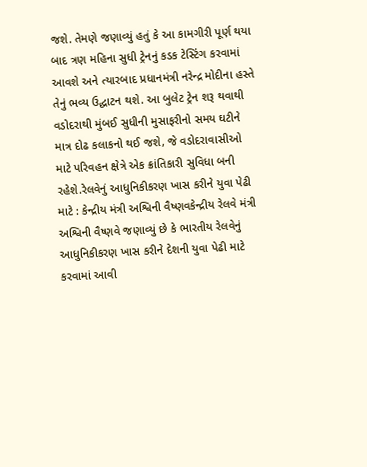જશે. તેમણે જણાવ્યું હતું કે આ કામગીરી પૂર્ણ થયા બાદ ત્રણ મહિના સુધી ટ્રેનનું કડક ટેસ્ટિંગ કરવામાં આવશે અને ત્યારબાદ પ્રધાનમંત્રી નરેન્દ્ર મોદીના હસ્તે તેનું ભવ્ય ઉદ્ઘાટન થશે. આ બુલેટ ટ્રેન શરૂ થવાથી વડોદરાથી મુંબઈ સુધીની મુસાફરીનો સમય ઘટીને માત્ર દોઢ કલાકનો થઈ જશે, જે વડોદરાવાસીઓ માટે પરિવહન ક્ષેત્રે એક ક્રાંતિકારી સુવિધા બની રહેશે.રેલવેનું આધુનિકીકરણ ખાસ કરીને યુવા પેઢી માટે : કેન્દ્રીય મંત્રી અશ્વિની વૈષ્ણવકેન્દ્રીય રેલવે મંત્રી અશ્વિની વૈષ્ણવે જણાવ્યું છે કે ભારતીય રેલવેનું આધુનિકીકરણ ખાસ કરીને દેશની યુવા પેઢી માટે કરવામાં આવી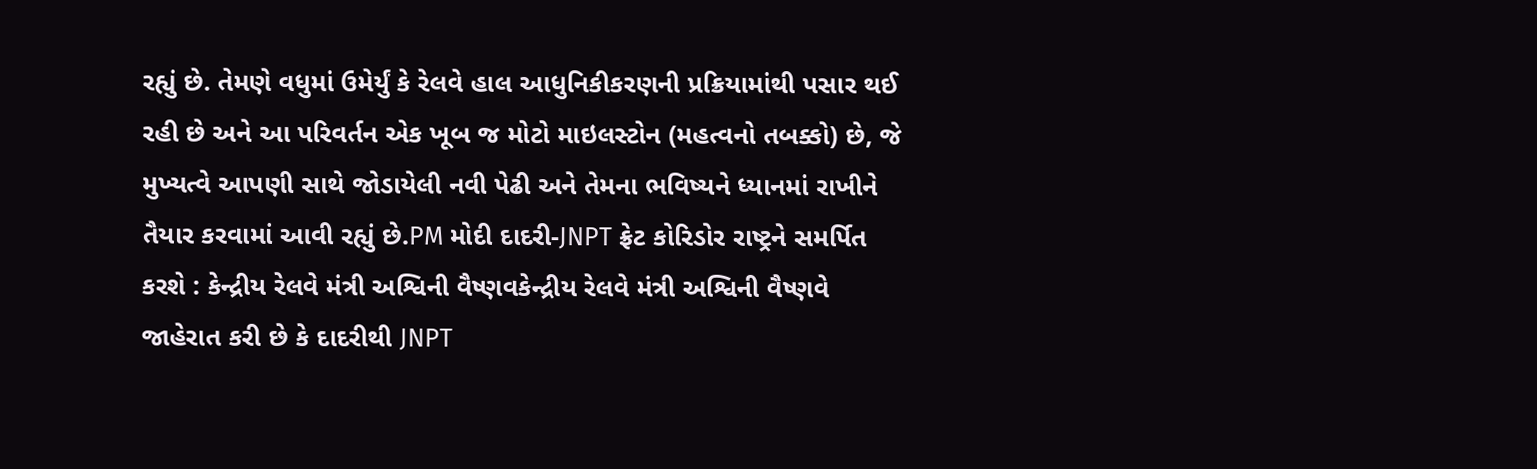રહ્યું છે. તેમણે વધુમાં ઉમેર્યું કે રેલવે હાલ આધુનિકીકરણની પ્રક્રિયામાંથી પસાર થઈ રહી છે અને આ પરિવર્તન એક ખૂબ જ મોટો માઇલસ્ટોન (મહત્વનો તબક્કો) છે, જે મુખ્યત્વે આપણી સાથે જોડાયેલી નવી પેઢી અને તેમના ભવિષ્યને ધ્યાનમાં રાખીને તૈયાર કરવામાં આવી રહ્યું છે.PM મોદી દાદરી-JNPT ફ્રેટ કોરિડોર રાષ્ટ્રને સમર્પિત કરશે : કેન્દ્રીય રેલવે મંત્રી અશ્વિની વૈષ્ણવકેન્દ્રીય રેલવે મંત્રી અશ્વિની વૈષ્ણવે જાહેરાત કરી છે કે દાદરીથી JNPT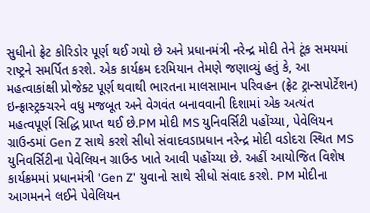સુધીનો ફ્રેટ કોરિડોર પૂર્ણ થઈ ગયો છે અને પ્રધાનમંત્રી નરેન્દ્ર મોદી તેને ટૂંક સમયમાં રાષ્ટ્રને સમર્પિત કરશે. એક કાર્યક્રમ દરમિયાન તેમણે જણાવ્યું હતું કે, આ મહત્વાકાંક્ષી પ્રોજેક્ટ પૂર્ણ થવાથી ભારતના માલસામાન પરિવહન (ફ્રેટ ટ્રાન્સપોર્ટેશન) ઇન્ફ્રાસ્ટ્રક્ચરને વધુ મજબૂત અને વેગવંત બનાવવાની દિશામાં એક અત્યંત મહત્વપૂર્ણ સિદ્ધિ પ્રાપ્ત થઈ છે.PM મોદી MS યુનિવર્સિટી પહોંચ્યા, પેવેલિયન ગ્રાઉન્ડમાં Gen Z સાથે કરશે સીધો સંવાદવડાપ્રધાન નરેન્દ્ર મોદી વડોદરા સ્થિત MS યુનિવર્સિટીના પેવેલિયન ગ્રાઉન્ડ ખાતે આવી પહોંચ્યા છે. અહીં આયોજિત વિશેષ કાર્યક્રમમાં પ્રધાનમંત્રી 'Gen Z' યુવાનો સાથે સીધો સંવાદ કરશે. PM મોદીના આગમનને લઈને પેવેલિયન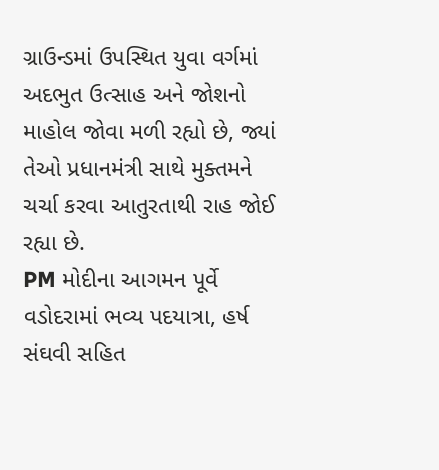ગ્રાઉન્ડમાં ઉપસ્થિત યુવા વર્ગમાં અદભુત ઉત્સાહ અને જોશનો માહોલ જોવા મળી રહ્યો છે, જ્યાં તેઓ પ્રધાનમંત્રી સાથે મુક્તમને ચર્ચા કરવા આતુરતાથી રાહ જોઈ રહ્યા છે.
PM મોદીના આગમન પૂર્વે વડોદરામાં ભવ્ય પદયાત્રા, હર્ષ સંઘવી સહિત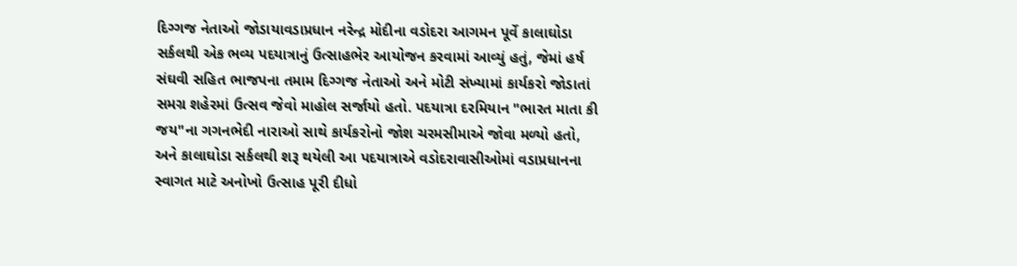દિગ્ગજ નેતાઓ જોડાયાવડાપ્રધાન નરેન્દ્ર મોદીના વડોદરા આગમન પૂર્વે કાલાઘોડા સર્કલથી એક ભવ્ય પદયાત્રાનું ઉત્સાહભેર આયોજન કરવામાં આવ્યું હતું, જેમાં હર્ષ સંઘવી સહિત ભાજપના તમામ દિગ્ગજ નેતાઓ અને મોટી સંખ્યામાં કાર્યકરો જોડાતાં સમગ્ર શહેરમાં ઉત્સવ જેવો માહોલ સર્જાયો હતો. પદયાત્રા દરમિયાન "ભારત માતા કી જય"ના ગગનભેદી નારાઓ સાથે કાર્યકરોનો જોશ ચરમસીમાએ જોવા મળ્યો હતો, અને કાલાઘોડા સર્કલથી શરૂ થયેલી આ પદયાત્રાએ વડોદરાવાસીઓમાં વડાપ્રધાનના સ્વાગત માટે અનોખો ઉત્સાહ પૂરી દીધો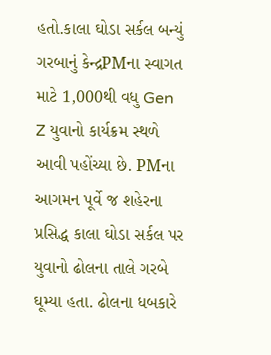હતો.કાલા ઘોડા સર્કલ બન્યું ગરબાનું કેન્દ્રPMના સ્વાગત માટે 1,000થી વધુ Gen Z યુવાનો કાર્યક્રમ સ્થળે આવી પહોંચ્યા છે. PMના આગમન પૂર્વે જ શહેરના પ્રસિદ્ધ કાલા ઘોડા સર્કલ પર યુવાનો ઢોલના તાલે ગરબે ઘૂમ્યા હતા. ઢોલના ધબકારે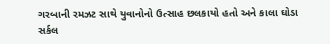ગરબાની રમઝટ સાથે યુવાનોનો ઉત્સાહ છલકાયો હતો અને કાલા ઘોડા સર્કલ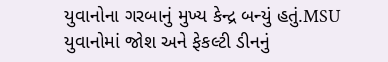યુવાનોના ગરબાનું મુખ્ય કેન્દ્ર બન્યું હતું.MSU યુવાનોમાં જોશ અને ફેકલ્ટી ડીનનું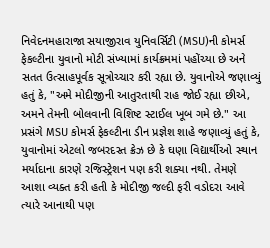નિવેદનમહારાજા સયાજીરાવ યુનિવર્સિટી (MSU)ની કોમર્સ ફેકલ્ટીના યુવાનો મોટી સંખ્યામાં કાર્યક્રમમાં પહોંચ્યા છે અને સતત ઉત્સાહપૂર્વક સૂત્રોચ્ચાર કરી રહ્યા છે. યુવાનોએ જણાવ્યું હતું કે, "અમે મોદીજીની આતુરતાથી રાહ જોઈ રહ્યા છીએ, અમને તેમની બોલવાની વિશિષ્ટ સ્ટાઈલ ખૂબ ગમે છે." આ પ્રસંગે MSU કોમર્સ ફેકલ્ટીના ડીન પ્રજ્ઞેશ શાહે જણાવ્યું હતું કે, યુવાનોમાં એટલો જબરદસ્ત ક્રેઝ છે કે ઘણા વિદ્યાર્થીઓ સ્થાન મર્યાદાના કારણે રજિસ્ટ્રેશન પણ કરી શક્યા નથી. તેમણે આશા વ્યક્ત કરી હતી કે મોદીજી જલ્દી ફરી વડોદરા આવે ત્યારે આનાથી પણ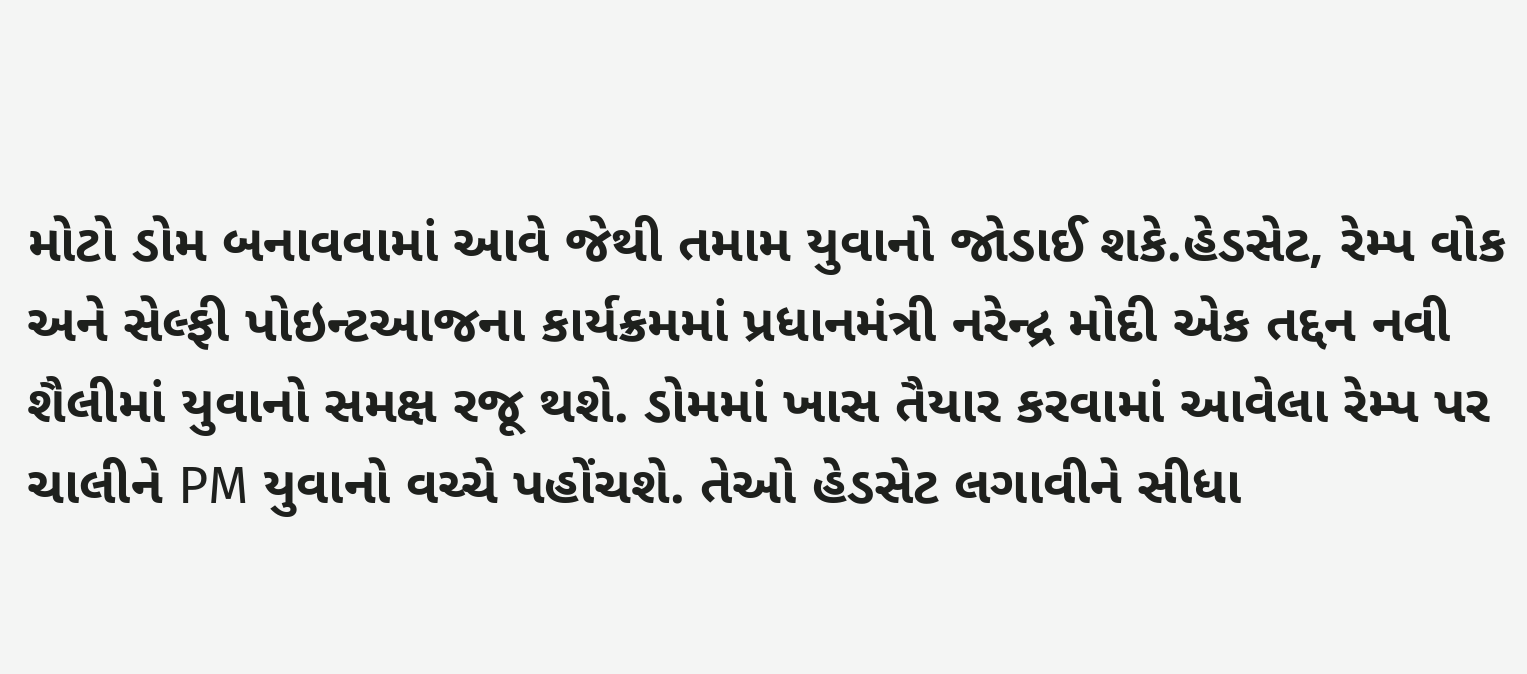મોટો ડોમ બનાવવામાં આવે જેથી તમામ યુવાનો જોડાઈ શકે.હેડસેટ, રેમ્પ વોક અને સેલ્ફી પોઇન્ટઆજના કાર્યક્રમમાં પ્રધાનમંત્રી નરેન્દ્ર મોદી એક તદ્દન નવી શૈલીમાં યુવાનો સમક્ષ રજૂ થશે. ડોમમાં ખાસ તૈયાર કરવામાં આવેલા રેમ્પ પર ચાલીને PM યુવાનો વચ્ચે પહોંચશે. તેઓ હેડસેટ લગાવીને સીધા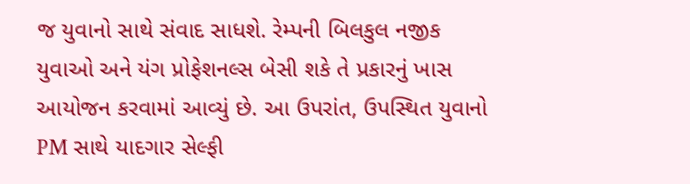જ યુવાનો સાથે સંવાદ સાધશે. રેમ્પની બિલકુલ નજીક યુવાઓ અને યંગ પ્રોફેશનલ્સ બેસી શકે તે પ્રકારનું ખાસ આયોજન કરવામાં આવ્યું છે. આ ઉપરાંત, ઉપસ્થિત યુવાનો PM સાથે યાદગાર સેલ્ફી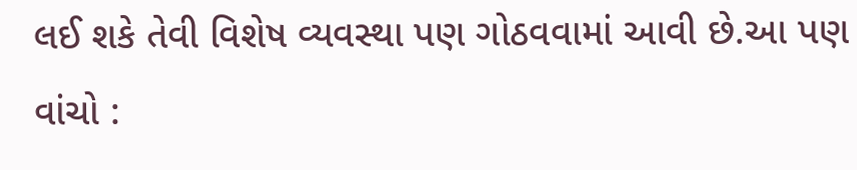લઈ શકે તેવી વિશેષ વ્યવસ્થા પણ ગોઠવવામાં આવી છે.આ પણ વાંચો :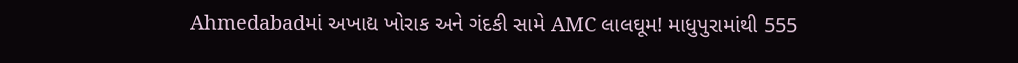Ahmedabadમાં અખાદ્ય ખોરાક અને ગંદકી સામે AMC લાલઘૂમ! માધુપુરામાંથી 555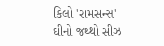કિલો 'રામસન્સ' ઘીનો જથ્થો સીઝ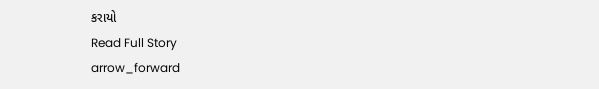કરાયો
Read Full Story
arrow_forward